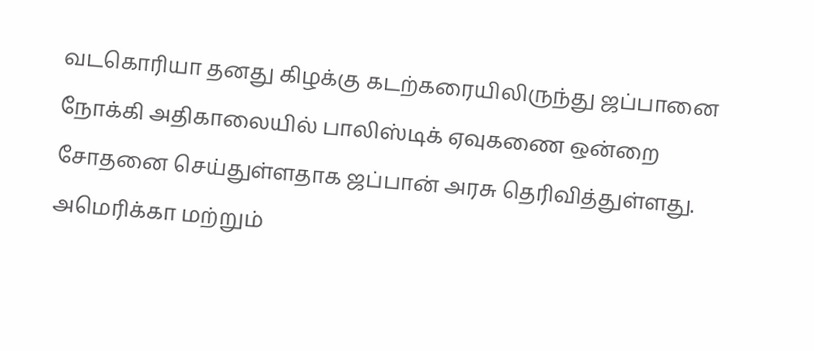வடகொரியா தனது கிழக்கு கடற்கரையிலிருந்து ஜப்பானை நோக்கி அதிகாலையில் பாலிஸ்டிக் ஏவுகணை ஒன்றை சோதனை செய்துள்ளதாக ஜப்பான் அரசு தெரிவித்துள்ளது.
அமெரிக்கா மற்றும்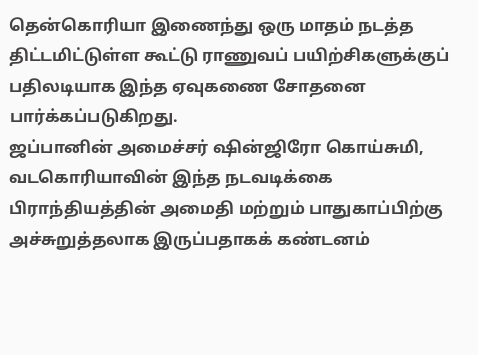தென்கொரியா இணைந்து ஒரு மாதம் நடத்த திட்டமிட்டுள்ள கூட்டு ராணுவப் பயிற்சிகளுக்குப் பதிலடியாக இந்த ஏவுகணை சோதனை பார்க்கப்படுகிறது.
ஜப்பானின் அமைச்சர் ஷின்ஜிரோ கொய்சுமி, வடகொரியாவின் இந்த நடவடிக்கை பிராந்தியத்தின் அமைதி மற்றும் பாதுகாப்பிற்கு அச்சுறுத்தலாக இருப்பதாகக் கண்டனம்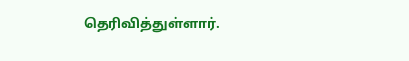தெரிவித்துள்ளார்.